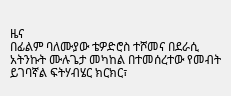ዜና
በፊልም ባለሙያው ቴዎድሮስ ተሾመና በደራሲ አትንኩት ሙሉጌታ መካከል በተመሰረተው የመብት ይገባኛል ፍትሃብሄር ክርክር፣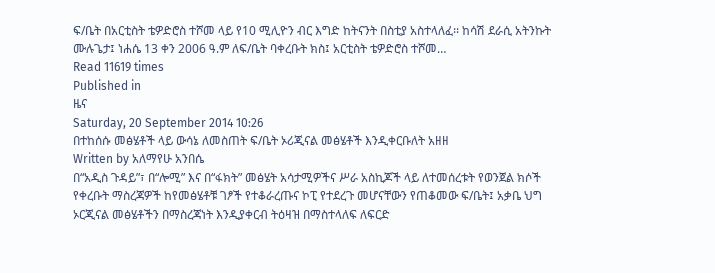ፍ/ቤት በአርቲስት ቴዎድሮስ ተሾመ ላይ የ10 ሚሊዮን ብር እግድ ከትናንት በስቲያ አስተላለፈ፡፡ ከሳሽ ደራሲ አትንኩት ሙሉጌታ፤ ነሐሴ 13 ቀን 2006 ዓ.ም ለፍ/ቤት ባቀረቡት ክስ፤ አርቲስት ቴዎድሮስ ተሾመ…
Read 11619 times
Published in
ዜና
Saturday, 20 September 2014 10:26
በተከሰሱ መፅሄቶች ላይ ውሳኔ ለመስጠት ፍ/ቤት ኦሪጂናል መፅሄቶች እንዲቀርቡለት አዘዘ
Written by አለማየሁ አንበሴ
በ“አዲስ ጉዳይ”፣ በ“ሎሚ” እና በ“ፋክት” መፅሄት አሳታሚዎችና ሥራ አስኪጆች ላይ ለተመሰረቱት የወንጀል ክሶች የቀረቡት ማስረጃዎች ከየመፅሄቶቹ ገፆች የተቆራረጡና ኮፒ የተደረጉ መሆናቸውን የጠቆመው ፍ/ቤት፤ አቃቤ ህግ ኦርጂናል መፅሄቶችን በማስረጃነት እንዲያቀርብ ትዕዛዝ በማስተላለፍ ለፍርድ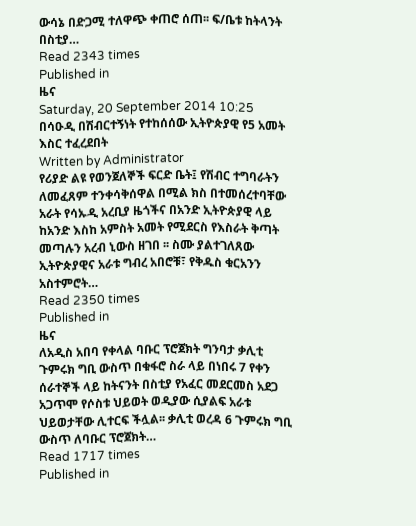ውሳኔ በድጋሚ ተለዋጭ ቀጠሮ ሰጠ፡፡ ፍ/ቤቱ ከትላንት በስቲያ…
Read 2343 times
Published in
ዜና
Saturday, 20 September 2014 10:25
በሳዑዲ በሽብርተኝነት የተከሰሰው ኢትዮጵያዊ የ5 አመት እስር ተፈረደበት
Written by Administrator
የሪያድ ልዩ የወንጀለኞች ፍርድ ቤት፤ የሽብር ተግባራትን ለመፈጸም ተንቀሳቅሰዋል በሚል ክስ በተመሰረተባቸው አራት የሳኡዲ አረቢያ ዜጎችና በአንድ ኢትዮጵያዊ ላይ ከአንድ እስከ አምስት አመት የሚደርስ የእስራት ቅጣት መጣሉን አረብ ኒውስ ዘገበ ፡፡ ስሙ ያልተገለጸው ኢትዮጵያዊና አራቱ ግብረ አበሮቹ፣ የቅዱስ ቁርአንን አስተምሮት…
Read 2350 times
Published in
ዜና
ለአዲስ አበባ የቀላል ባቡር ፕሮጀክት ግንባታ ቃሊቲ ጉምሩክ ግቢ ውስጥ በቁፋሮ ስራ ላይ በነበሩ 7 የቀን ሰራተኞች ላይ ከትናንት በስቲያ የአፈር መደርመስ አደጋ አጋጥሞ የሶስቱ ህይወት ወዲያው ሲያልፍ አራቱ ህይወታቸው ሊተርፍ ችሏል፡፡ ቃሊቲ ወረዳ 6 ጉምሩክ ግቢ ውስጥ ለባቡር ፕሮጀክት…
Read 1717 times
Published in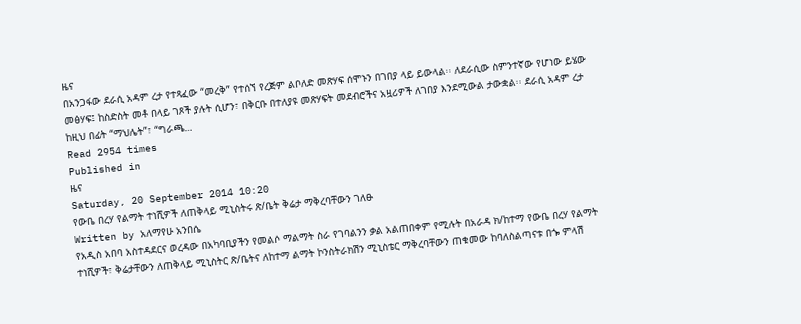ዜና
በአንጋፋው ደራሲ አዳም ረታ የተጻፈው “መረቅ” የተሰኘ የረጅም ልቦለድ መጽሃፍ ሰሞኑን በገበያ ላይ ይውላል፡፡ ለደራሲው ስምንተኛው የሆነው ይሄው መፅሃፍ፤ ከስድስት መቶ በላይ ገጾች ያሉት ሲሆን፣ በቅርቡ በተለያዩ መጽሃፍት መደብሮችና አዟሪዎች ለገበያ እንደሚውል ታውቋል፡፡ ደራሲ አዳም ረታ ከዚህ በፊት “ማህሌት”፣ “ግራጫ…
Read 2954 times
Published in
ዜና
Saturday, 20 September 2014 10:20
የውቤ በረሃ የልማት ተነሺዎች ለጠቅላይ ሚኒስትሩ ጽ/ቤት ቅሬታ ማቅረባቸውን ገለፁ
Written by አለማየሁ አንበሴ
የአዲስ አበባ አስተዳደርና ወረዳው በአካባቢያችን የመልሶ ማልማት ስራ የገባልንን ቃል አልጠበቀም የሚሉት በአራዳ ክ/ከተማ የውቤ በረሃ የልማት ተነሺዎች፣ ቅሬታቸውን ለጠቅላይ ሚኒስትር ጽ/ቤትና ለከተማ ልማት ኮንስትራክሽን ሚኒስቴር ማቅረባቸውን ጠቁመው ከባለስልጣናቱ በጐ ምላሽ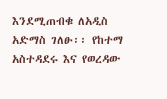እንደሚጠብቁ ለአዲስ አድማስ ገለፁ፡፡ የከተማ አስተዳደሩ እና የወረዳው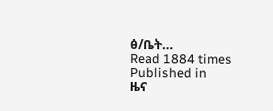ፅ/ቤት…
Read 1884 times
Published in
ዜና